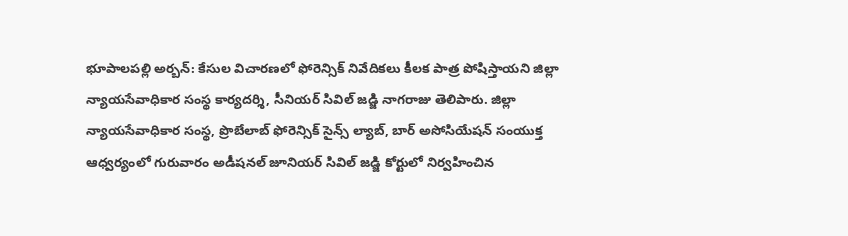భూపాలపల్లి అర్బన్: కేసుల విచారణలో ఫోరెన్సిక్ నివేదికలు కీలక పాత్ర పోషిస్తాయని జిల్లా న్యాయసేవాధికార సంస్థ కార్యదర్శి, సీనియర్ సివిల్ జడ్జి నాగరాజు తెలిపారు. జిల్లా న్యాయసేవాధికార సంస్థ, ప్రొబేలాబ్ ఫోరెన్సిక్ సైన్స్ ల్యాబ్, బార్ అసోసియేషన్ సంయుక్త ఆధ్వర్యంలో గురువారం అడీషనల్ జూనియర్ సివిల్ జడ్జి కోర్టులో నిర్వహించిన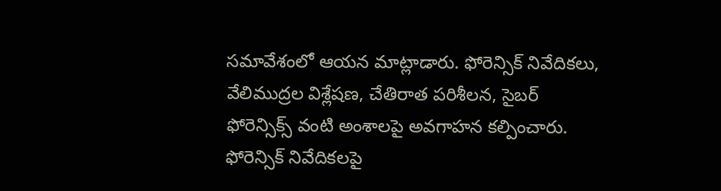సమావేశంలో ఆయన మాట్లాడారు. ఫోరెన్సిక్ నివేదికలు, వేలిముద్రల విశ్లేషణ, చేతిరాత పరిశీలన, సైబర్ ఫోరెన్సిక్స్ వంటి అంశాలపై అవగాహన కల్పించారు. ఫోరెన్సిక్ నివేదికలపై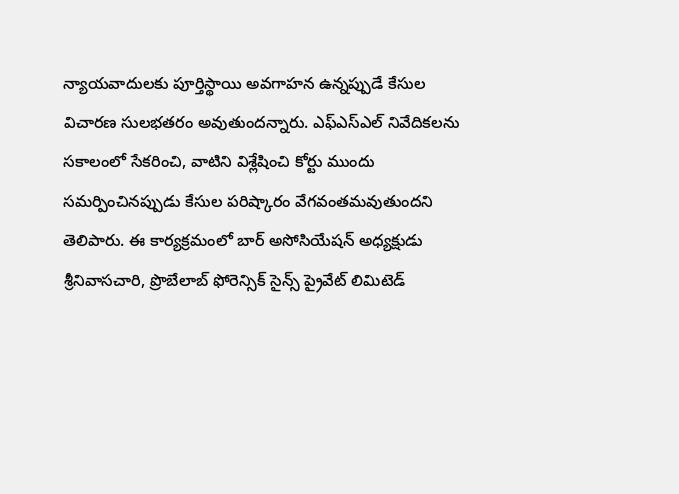న్యాయవాదులకు పూర్తిస్థాయి అవగాహన ఉన్నప్పుడే కేసుల విచారణ సులభతరం అవుతుందన్నారు. ఎఫ్ఎస్ఎల్ నివేదికలను సకాలంలో సేకరించి, వాటిని విశ్లేషించి కోర్టు ముందు సమర్పించినప్పుడు కేసుల పరిష్కారం వేగవంతమవుతుందని తెలిపారు. ఈ కార్యక్రమంలో బార్ అసోసియేషన్ అధ్యక్షుడు శ్రీనివాసచారి, ప్రొబేలాబ్ ఫోరెన్సిక్ సైన్స్ ప్రైవేట్ లిమిటెడ్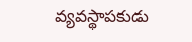వ్యవస్థాపకుడు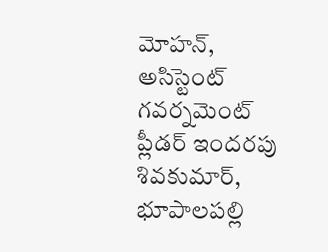మోహన్, అసిస్టెంట్ గవర్నమెంట్ ప్లీడర్ ఇందరపు శివకుమార్, భూపాలపల్లి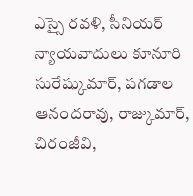ఎస్సై రవళి, సీనియర్ న్యాయవాదులు కూనూరి సురేష్కుమార్, పగడాల ఆనందరావు, రాజ్కుమార్, చిరంజీవి,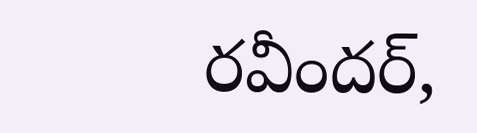రవీందర్,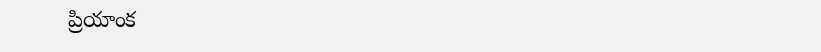ప్రియాంక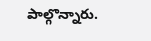పాల్గొన్నారు.